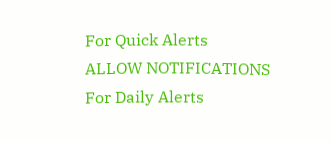For Quick Alerts
ALLOW NOTIFICATIONS
For Daily Alerts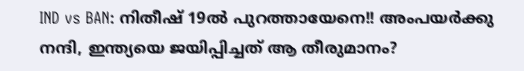IND vs BAN: നിതീഷ് 19ല്‍ പുറത്തായേനെ!! അംപയര്‍ക്കു നന്ദി, ഇന്ത്യയെ ജയിപ്പിച്ചത് ആ തീരുമാനം?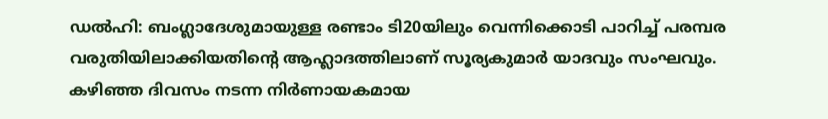ഡല്‍ഹി: ബംഗ്ലാദേശുമായുള്ള രണ്ടാം ടി20യിലും വെന്നിക്കൊടി പാറിച്ച് പരമ്പര വരുതിയിലാക്കിയതിന്റെ ആഹ്ലാദത്തിലാണ് സൂര്യകുമാര്‍ യാദവും സംഘവും. കഴിഞ്ഞ ദിവസം നടന്ന നിര്‍ണായകമായ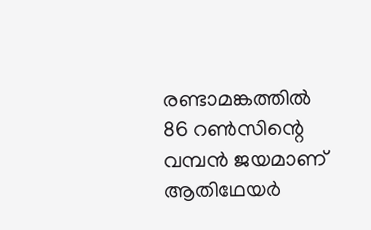രണ്ടാമങ്കത്തില്‍ 86 റണ്‍സിന്റെ വമ്പന്‍ ജയമാണ് ആതിഥേയര്‍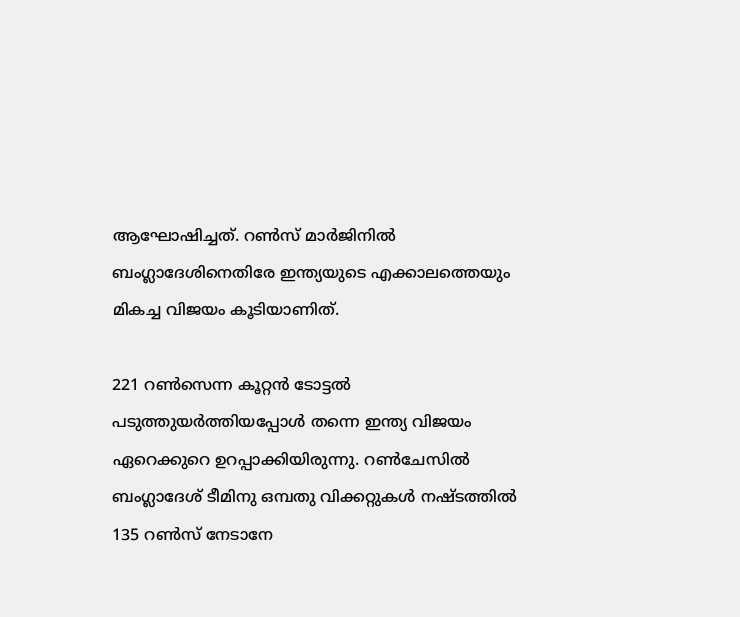ആഘോഷിച്ചത്. റണ്‍സ് മാര്‍ജിനില്‍ ബംഗ്ലാദേശിനെതിരേ ഇന്ത്യയുടെ എക്കാലത്തെയും മികച്ച വിജയം കൂടിയാണിത്.

221 റണ്‍സെന്ന കൂറ്റന്‍ ടോട്ടല്‍ പടുത്തുയര്‍ത്തിയപ്പോള്‍ തന്നെ ഇന്ത്യ വിജയം ഏറെക്കുറെ ഉറപ്പാക്കിയിരുന്നു. റണ്‍ചേസില്‍ ബംഗ്ലാദേശ് ടീമിനു ഒമ്പതു വിക്കറ്റുകള്‍ നഷ്ടത്തില്‍ 135 റണ്‍സ് നേടാനേ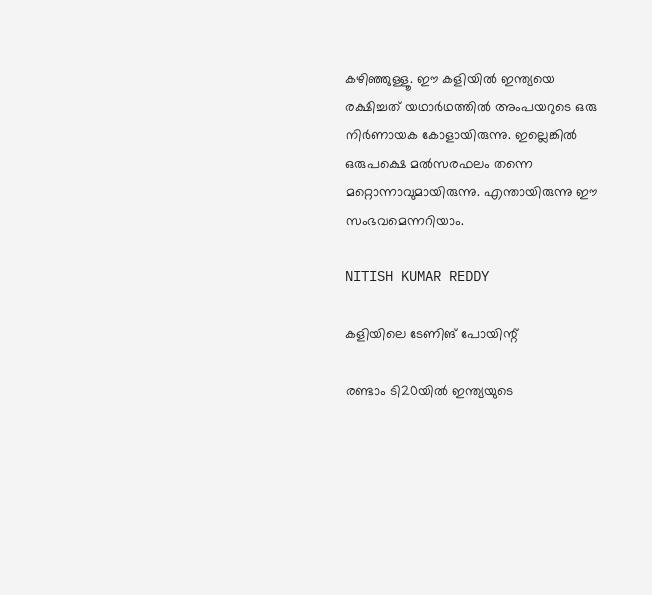കഴിഞ്ഞുള്ളൂ. ഈ കളിയില്‍ ഇന്ത്യയെ രക്ഷിച്ചത് യഥാര്‍ഥത്തില്‍ അംപയറുടെ ഒരു നിര്‍ണായക കോളായിരുന്നു. ഇല്ലെങ്കില്‍ ഒരുപക്ഷെ മല്‍സരഫലം തന്നെ മറ്റൊന്നാവുമായിരുന്നു. എന്തായിരുന്നു ഈ സംഭവമെന്നറിയാം.

NITISH KUMAR REDDY

കളിയിലെ ടേണിങ് പോയിന്റ്

രണ്ടാം ടി20യില്‍ ഇന്ത്യയുടെ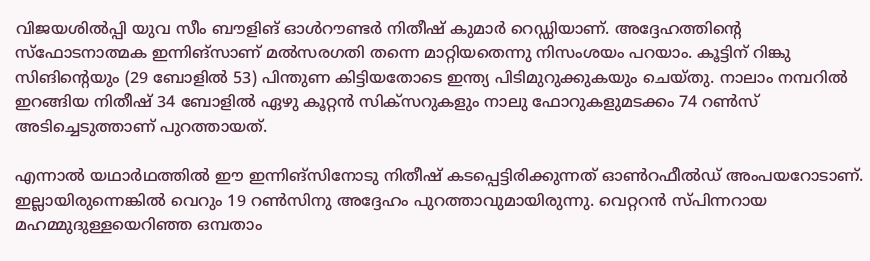വിജയശില്‍പ്പി യുവ സീം ബൗളിങ് ഓള്‍റൗണ്ടര്‍ നിതീഷ് കുമാര്‍ റെഡ്ഡിയാണ്. അദ്ദേഹത്തിന്റെ സ്‌ഫോടനാത്മക ഇന്നിങ്‌സാണ് മല്‍സരഗതി തന്നെ മാറ്റിയതെന്നു നിസംശയം പറയാം. കൂട്ടിന് റിങ്കു സിങിന്റെയും (29 ബോളില്‍ 53) പിന്തുണ കിട്ടിയതോടെ ഇന്ത്യ പിടിമുറുക്കുകയും ചെയ്തു. നാലാം നമ്പറില്‍ ഇറങ്ങിയ നിതീഷ് 34 ബോളില്‍ ഏഴു കൂറ്റന്‍ സിക്‌സറുകളും നാലു ഫോറുകളുമടക്കം 74 റണ്‍സ് അടിച്ചെടുത്താണ് പുറത്തായത്.

എന്നാല്‍ യഥാര്‍ഥത്തില്‍ ഈ ഇന്നിങ്‌സിനോടു നിതീഷ് കടപ്പെട്ടിരിക്കുന്നത് ഓണ്‍റഫീല്‍ഡ് അംപയറോടാണ്. ഇല്ലായിരുന്നെങ്കില്‍ വെറും 19 റണ്‍സിനു അദ്ദേഹം പുറത്താവുമായിരുന്നു. വെറ്ററന്‍ സ്പിന്നറായ മഹമ്മുദുള്ളയെറിഞ്ഞ ഒമ്പതാം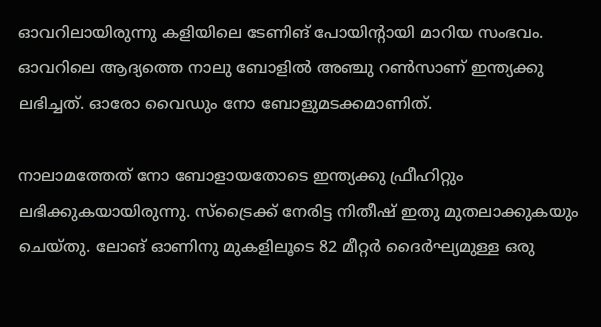ഓവറിലായിരുന്നു കളിയിലെ ടേണിങ് പോയിന്റായി മാറിയ സംഭവം. ഓവറിലെ ആദ്യത്തെ നാലു ബോളില്‍ അഞ്ചു റണ്‍സാണ് ഇന്ത്യക്കു ലഭിച്ചത്. ഓരോ വൈഡും നോ ബോളുമടക്കമാണിത്.

നാലാമത്തേത് നോ ബോളായതോടെ ഇന്ത്യക്കു ഫ്രീഹിറ്റും ലഭിക്കുകയായിരുന്നു. സ്‌ട്രൈക്ക് നേരിട്ട നിതീഷ് ഇതു മുതലാക്കുകയും ചെയ്തു. ലോങ് ഓണിനു മുകളിലൂടെ 82 മീറ്റര്‍ ദൈര്‍ഘ്യമുള്ള ഒരു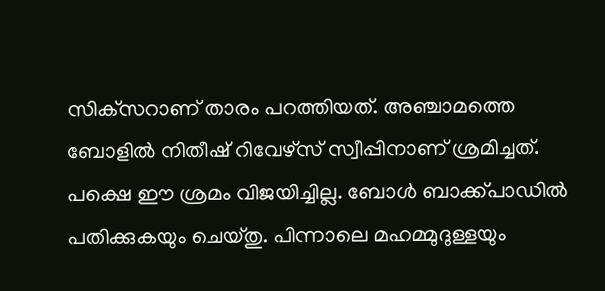സിക്‌സറാണ് താരം പറത്തിയത്. അഞ്ചാമത്തെ ബോളില്‍ നിതീഷ് റിവേഴ്‌സ് സ്വീപ്പിനാണ് ശ്രമിച്ചത്. പക്ഷെ ഈ ശ്രമം വിജയിച്ചില്ല. ബോള്‍ ബാക്ക്പാഡില്‍ പതിക്കുകയും ചെയ്തു. പിന്നാലെ മഹമ്മുദുള്ളയും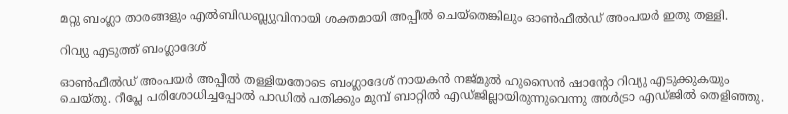മറ്റു ബംഗ്ലാ താരങ്ങളും എല്‍ബിഡബ്ല്യുവിനായി ശക്തമായി അപ്പീല്‍ ചെയ്‌തെങ്കിലും ഓണ്‍ഫീല്‍ഡ് അംപയര്‍ ഇതു തള്ളി.

റിവ്യു എടുത്ത് ബംഗ്ലാദേശ്

ഓണ്‍ഫീല്‍ഡ് അംപയര്‍ അപ്പീല്‍ തള്ളിയതോടെ ബംഗ്ലാദേശ് നായകന്‍ നജ്മുല്‍ ഹുസൈന്‍ ഷാന്റോ റിവ്യു എടുക്കുകയും ചെയ്തു. റീപ്ലേ പരിശോധിച്ചപ്പോല്‍ പാഡില്‍ പതിക്കും മുമ്പ് ബാറ്റില്‍ എഡ്ജില്ലായിരുന്നുവെന്നു അള്‍ട്രാ എഡ്ജില്‍ തെളിഞ്ഞു.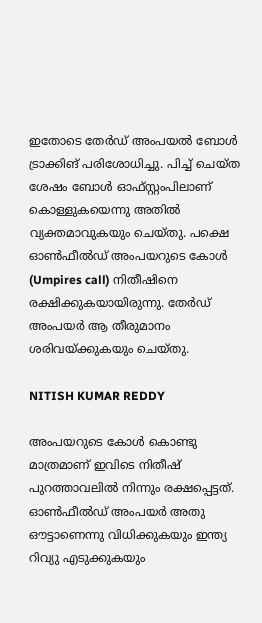ഇതോടെ തേര്‍ഡ് അംപയല്‍ ബോള്‍ ട്രാക്കിങ് പരിശോധിച്ചു. പിച്ച് ചെയ്ത ശേഷം ബോള്‍ ഓഫ്സ്റ്റംപിലാണ് കൊള്ളുകയെന്നു അതില്‍ വ്യക്തമാവുകയും ചെയ്തു. പക്ഷെ ഓണ്‍ഫീല്‍ഡ് അംപയറുടെ കോള്‍ (Umpires call) നിതീഷിനെ രക്ഷിക്കുകയായിരുന്നു. തേര്‍ഡ് അംപയര്‍ ആ തീരുമാനം ശരിവയ്ക്കുകയും ചെയ്തു.

NITISH KUMAR REDDY

അംപയറുടെ കോള്‍ കൊണ്ടു മാത്രമാണ് ഇവിടെ നിതീഷ് പുറത്താവലില്‍ നിന്നും രക്ഷപ്പെട്ടത്. ഓണ്‍ഫീല്‍ഡ് അംപയര്‍ അതു ഔട്ടാണെന്നു വിധിക്കുകയും ഇന്ത്യ റിവ്യു എടുക്കുകയും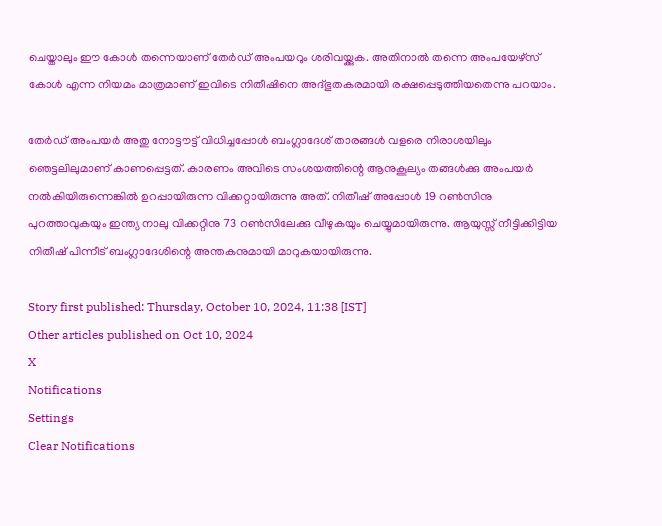ചെയ്താലും ഈ കോള്‍ തന്നെയാണ് തേര്‍ഡ് അംപയറും ശരിവയ്ക്കുക. അതിനാല്‍ തന്നെ അംപയേഴ്‌സ് കോള്‍ എന്ന നിയമം മാത്രമാണ് ഇവിടെ നിതീഷിനെ അദ്ഭുതകരമായി രക്ഷപ്പെടുത്തിയതെന്നു പറയാം.

തേര്‍ഡ് അംപയര്‍ അതു നോട്ടൗട്ട് വിധിച്ചപ്പോള്‍ ബംഗ്ലാദേശ് താരങ്ങള്‍ വളരെ നിരാശയിലും ഞെട്ടലിലുമാണ് കാണപ്പെട്ടത്. കാരണം അവിടെ സംശയത്തിന്റെ ആനുകൂല്യം തങ്ങള്‍ക്കു അംപയര്‍ നല്‍കിയിരുന്നെങ്കില്‍ ഉറപ്പായിരുന്ന വിക്കറ്റായിരുന്നു അത്. നിതീഷ് അപ്പോള്‍ 19 റണ്‍സിനു പുറത്താവുകയും ഇന്ത്യ നാലു വിക്കറ്റിനു 73 റണ്‍സിലേക്കു വീഴുകയും ചെയ്യുമായിരുന്നു. ആയുസ്സ് നീട്ടിക്കിട്ടിയ നിതീഷ് പിന്നീട് ബംഗ്ലാദേശിന്റെ അന്തകനുമായി മാറുകയായിരുന്നു.

Story first published: Thursday, October 10, 2024, 11:38 [IST]
Other articles published on Oct 10, 2024
X
Notifications
Settings
Clear Notifications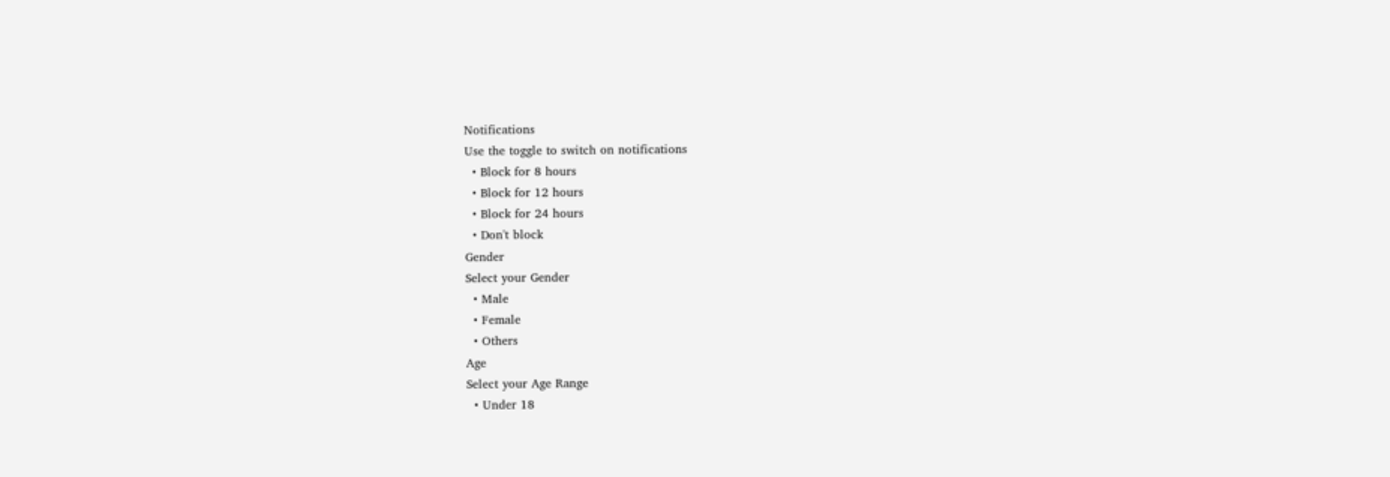Notifications
Use the toggle to switch on notifications
  • Block for 8 hours
  • Block for 12 hours
  • Block for 24 hours
  • Don't block
Gender
Select your Gender
  • Male
  • Female
  • Others
Age
Select your Age Range
  • Under 18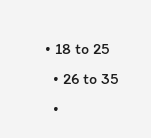• 18 to 25
  • 26 to 35
  •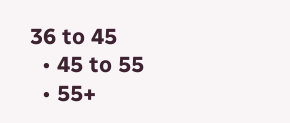36 to 45
  • 45 to 55
  • 55+